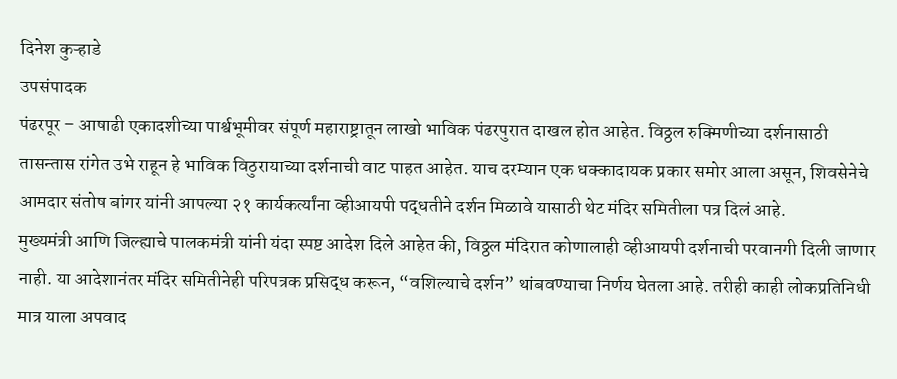दिनेश कुऱ्हाडे
उपसंपादक
पंढरपूर – आषाढी एकादशीच्या पार्श्वभूमीवर संपूर्ण महाराष्ट्रातून लाखो भाविक पंढरपुरात दाखल होत आहेत. विठ्ठल रुक्मिणीच्या दर्शनासाठी तासन्तास रांगेत उभे राहून हे भाविक विठुरायाच्या दर्शनाची वाट पाहत आहेत. याच दरम्यान एक धक्कादायक प्रकार समोर आला असून, शिवसेनेचे आमदार संतोष बांगर यांनी आपल्या २१ कार्यकर्त्यांना व्हीआयपी पद्धतीने दर्शन मिळावे यासाठी थेट मंदिर समितीला पत्र दिलं आहे.
मुख्यमंत्री आणि जिल्ह्याचे पालकमंत्री यांनी यंदा स्पष्ट आदेश दिले आहेत की, विठ्ठल मंदिरात कोणालाही व्हीआयपी दर्शनाची परवानगी दिली जाणार नाही. या आदेशानंतर मंदिर समितीनेही परिपत्रक प्रसिद्ध करून, “वशिल्याचे दर्शन” थांबवण्याचा निर्णय घेतला आहे. तरीही काही लोकप्रतिनिधी मात्र याला अपवाद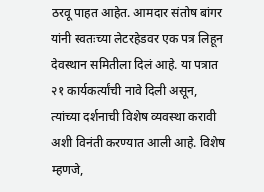ठरवू पाहत आहेत. आमदार संतोष बांगर यांनी स्वतःच्या लेटरहेडवर एक पत्र लिहून देवस्थान समितीला दिलं आहे. या पत्रात २१ कार्यकर्त्यांची नावे दिली असून, त्यांच्या दर्शनाची विशेष व्यवस्था करावी अशी विनंती करण्यात आली आहे. विशेष म्हणजे,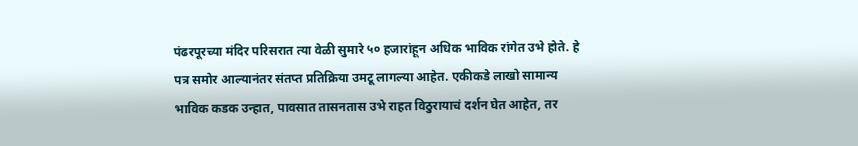पंढरपूरच्या मंदिर परिसरात त्या वेळी सुमारे ५० हजारांहून अधिक भाविक रांगेत उभे होते. हे पत्र समोर आल्यानंतर संतप्त प्रतिक्रिया उमटू लागल्या आहेत. एकीकडे लाखो सामान्य भाविक कडक उन्हात, पावसात तासनतास उभे राहत विठुरायाचं दर्शन घेत आहेत, तर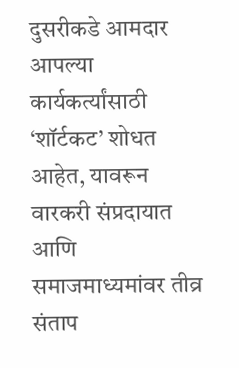दुसरीकडे आमदार आपल्या कार्यकर्त्यांसाठी ‘शॉर्टकट’ शोधत आहेत, यावरून वारकरी संप्रदायात आणि समाजमाध्यमांवर तीव्र संताप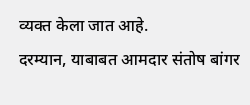व्यक्त केला जात आहे.
दरम्यान, याबाबत आमदार संतोष बांगर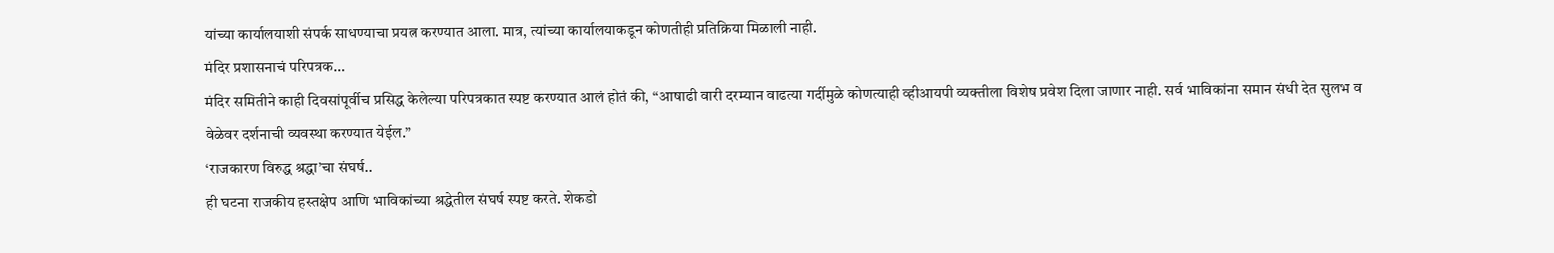यांच्या कार्यालयाशी संपर्क साधण्याचा प्रयत्न करण्यात आला. मात्र, त्यांच्या कार्यालयाकडून कोणतीही प्रतिक्रिया मिळाली नाही.
मंदिर प्रशासनाचं परिपत्रक…
मंदिर समितीने काही दिवसांपूर्वीच प्रसिद्ध केलेल्या परिपत्रकात स्पष्ट करण्यात आलं होतं की, “आषाढी वारी दरम्यान वाढत्या गर्दीमुळे कोणत्याही व्हीआयपी व्यक्तीला विशेष प्रवेश दिला जाणार नाही. सर्व भाविकांना समान संधी देत सुलभ व वेळेवर दर्शनाची व्यवस्था करण्यात येईल.”
‘राजकारण विरुद्ध श्रद्धा’चा संघर्ष..
ही घटना राजकीय हस्तक्षेप आणि भाविकांच्या श्रद्धेतील संघर्ष स्पष्ट करते. शेकडो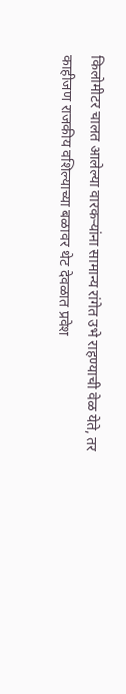किलोमीटर चालत आलेल्या वारकऱ्यांना सामान्य रांगेत उभे राहण्याची वेळ येते, तर काहीजण राजकीय वशिल्याच्या बळावर थेट देवळात प्रवेश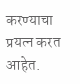करण्याचा प्रयत्न करत आहेत.